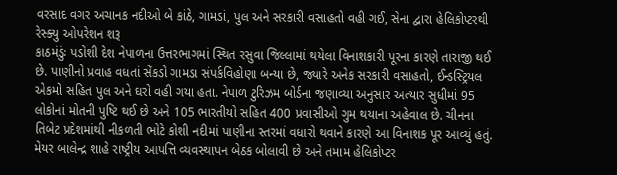વરસાદ વગર અચાનક નદીઓ બે કાંઠે, ગામડાં, પુલ અને સરકારી વસાહતો વહી ગઈ, સેના દ્વારા હેલિકોપ્ટરથી રેસ્ક્યુ ઓપરેશન શરૂ
કાઠમંડુંઃ પડોશી દેશ નેપાળના ઉત્તરભાગમાં સ્થિત રસુવા જિલ્લામાં થયેલા વિનાશકારી પૂરના કારણે તારાજી થઈ છે. પાણીનો પ્રવાહ વધતાં સેંકડો ગામડા સંપર્કવિહોણા બન્યા છે, જ્યારે અનેક સરકારી વસાહતો, ઈન્ડસ્ટ્રિયલ એકમો સહિત પુલ અને ઘરો વહી ગયા હતા. નેપાળ ટુરિઝમ બોર્ડના જણાવ્યા અનુસાર અત્યાર સુધીમાં 95 લોકોનાં મોતની પુષ્ટિ થઈ છે અને 105 ભારતીયો સહિત 400 પ્રવાસીઓ ગુમ થયાના અહેવાલ છે. ચીનના તિબેટ પ્રદેશમાંથી નીકળતી ભોટે કોશી નદીમાં પાણીના સ્તરમાં વધારો થવાને કારણે આ વિનાશક પૂર આવ્યું હતું. મેયર બાલેન્દ્ર શાહે રાષ્ટ્રીય આપત્તિ વ્યવસ્થાપન બેઠક બોલાવી છે અને તમામ હેલિકોપ્ટર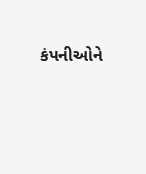કંપનીઓને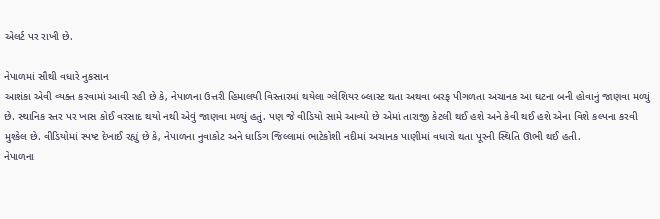એલર્ટ પર રાખી છે.

નેપાળમાં સૌથી વધારે નુકસાન
આશંકા એવી વ્યક્ત કરવામાં આવી રહી છે કે, નેપાળના ઉત્તરી હિમાલયી વિસ્તારમાં થયેલા ગ્લેશિયર બ્લાસ્ટ થતા અથવા બરફ પીગળતા અચાનક આ ઘટના બની હોવાનું જાણવા મળ્યું છે. સ્થાનિક સ્તર પર ખાસ કોઈ વરસાદ થયો નથી એવું જાણવા મળ્યું હતું. પણ જે વીડિયો સામે આવ્યો છે એમાં તારાજી કેટલી થઈ હશે અને કેવી થઈ હશે એના વિશે કલ્પના કરવી મુશ્કેલ છે. વીડિયોમાં સ્પષ્ટ દેખાઈ રહ્યું છે કે, નેપાળના નુવાકોટ અને ધાડિંગ જિલ્લામાં ભાટેકોશી નદીમાં અચાનક પાણીમાં વધારો થતા પૂરની સ્થિતિ ઊભી થઈ હતી.
નેપાળના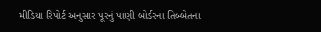મીડિયા રિપોર્ટ અનુસાર પૂરનું પાણી બોર્ડરના તિબ્બેતના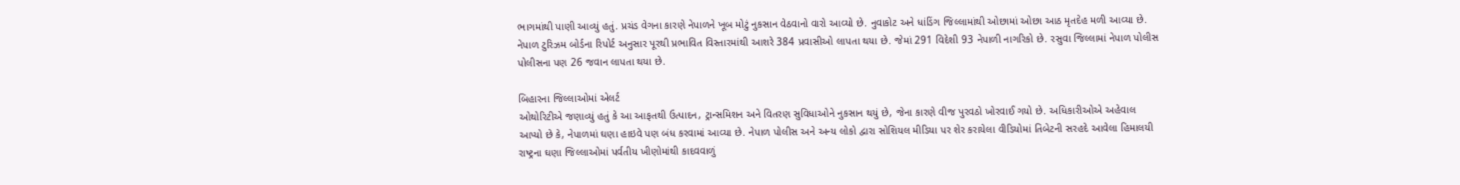ભાગમાંથી પાણી આવ્યું હતું. પ્રચંડ વેગના કારણે નેપાળને ખૂબ મોટું નુકસાન વેઠવાનો વારો આવ્યો છે. નુવાકોટ અને ધાંડિંગ જિલ્લામાંથી ઓછામાં ઓછા આઠ મૃતદેહ મળી આવ્યા છે. નેપાળ ટુરિઝમ બોર્ડના રિપોર્ટ અનુસાર પૂરથી પ્રભાવિત વિસ્તારમાંથી આશરે 384 પ્રવાસીઓ લાપતા થયા છે. જેમાં 291 વિદેશી 93 નેપાળી નાગરિકો છે. રસુવા જિલ્લામાં નેપાળ પોલીસ પોલીસના પણ 26 જવાન લાપતા થયા છે.

બિહારના જિલ્લાઓમાં એલર્ટ
ઓથોરિટીએ જણાવ્યું હતું કે આ આફતથી ઉત્પાદન, ટ્રાન્સમિશન અને વિતરણ સુવિધાઓને નુકસાન થયું છે, જેના કારણે વીજ પુરવઠો ખોરવાઈ ગયો છે. અધિકારીઓએ અહેવાલ આપ્યો છે કે, નેપાળમાં ઘણા હાઇવે પણ બંધ કરવામાં આવ્યા છે. નેપાળ પોલીસ અને અન્ય લોકો દ્વારા સોશિયલ મીડિયા પર શેર કરાયેલા વીડિયોમાં તિબેટની સરહદે આવેલા હિમાલયી રાષ્ટ્રના ઘણા જિલ્લાઓમાં પર્વતીય ખીણોમાંથી કાદવવાળું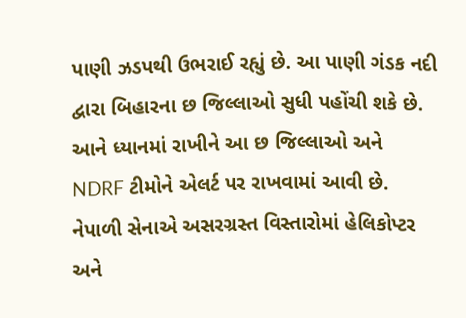પાણી ઝડપથી ઉભરાઈ રહ્યું છે. આ પાણી ગંડક નદી દ્વારા બિહારના છ જિલ્લાઓ સુધી પહોંચી શકે છે. આને ધ્યાનમાં રાખીને આ છ જિલ્લાઓ અને NDRF ટીમોને એલર્ટ પર રાખવામાં આવી છે. નેપાળી સેનાએ અસરગ્રસ્ત વિસ્તારોમાં હેલિકોપ્ટર અને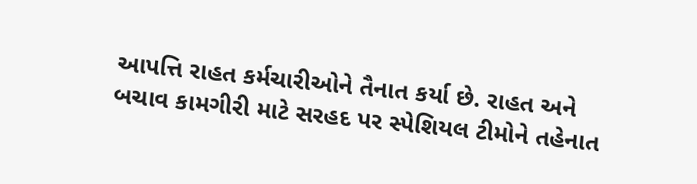આપત્તિ રાહત કર્મચારીઓને તૈનાત કર્યા છે. રાહત અને બચાવ કામગીરી માટે સરહદ પર સ્પેશિયલ ટીમોને તહેનાત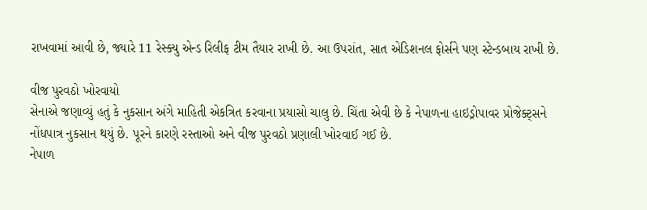રાખવામાં આવી છે, જ્યારે 11 રેસ્ક્યુ એન્ડ રિલીફ ટીમ તૈયાર રાખી છે. આ ઉપરાંત, સાત એડિશનલ ફોર્સને પણ સ્ટેન્ડબાય રાખી છે.

વીજ પુરવઠો ખોરવાયો
સેનાએ જણાવ્યું હતું કે નુકસાન અંગે માહિતી એકત્રિત કરવાના પ્રયાસો ચાલુ છે. ચિંતા એવી છે કે નેપાળના હાઇડ્રોપાવર પ્રોજેક્ટ્સને નોંધપાત્ર નુકસાન થયું છે. પૂરને કારણે રસ્તાઓ અને વીજ પુરવઠો પ્રણાલી ખોરવાઈ ગઈ છે.
નેપાળ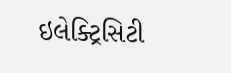ઇલેક્ટ્રિસિટી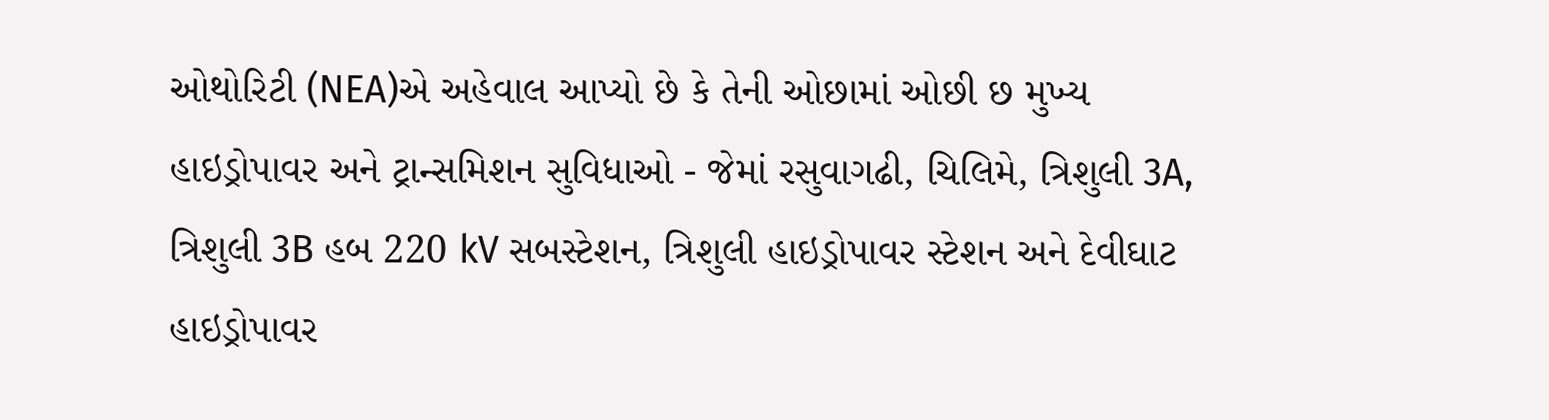ઓથોરિટી (NEA)એ અહેવાલ આપ્યો છે કે તેની ઓછામાં ઓછી છ મુખ્ય હાઇડ્રોપાવર અને ટ્રાન્સમિશન સુવિધાઓ - જેમાં રસુવાગઢી, ચિલિમે, ત્રિશુલી 3A, ત્રિશુલી 3B હબ 220 kV સબસ્ટેશન, ત્રિશુલી હાઇડ્રોપાવર સ્ટેશન અને દેવીઘાટ હાઇડ્રોપાવર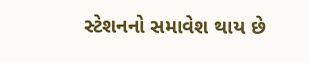સ્ટેશનનો સમાવેશ થાય છે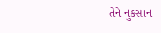તેને નુકસાન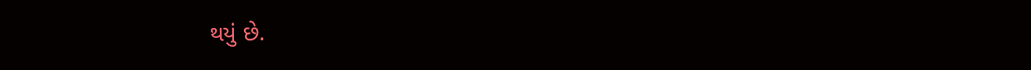થયું છે.